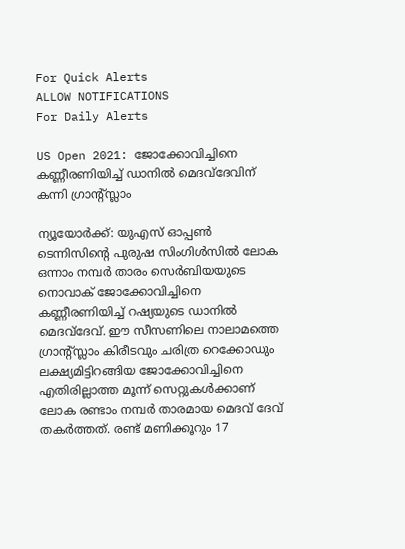For Quick Alerts
ALLOW NOTIFICATIONS
For Daily Alerts

US Open 2021: ജോക്കോവിച്ചിനെ കണ്ണീരണിയിച്ച് ഡാനില്‍ മെദവ്‌ദേവിന് കന്നി ഗ്രാന്റ്സ്ലാം

ന്യൂയോര്‍ക്ക്: യുഎസ് ഓപ്പണ്‍ ടെന്നിസിന്റെ പുരുഷ സിംഗിള്‍സില്‍ ലോക ഒന്നാം നമ്പര്‍ താരം സെര്‍ബിയയുടെ നൊവാക് ജോക്കോവിച്ചിനെ കണ്ണീരണിയിച്ച് റഷ്യയുടെ ഡാനില്‍ മെദവ്‌ദേവ്. ഈ സീസണിലെ നാലാമത്തെ ഗ്രാന്റ്സ്ലാം കിരീടവും ചരിത്ര റെക്കോഡും ലക്ഷ്യമിട്ടിറങ്ങിയ ജോക്കോവിച്ചിനെ എതിരില്ലാത്ത മൂന്ന് സെറ്റുകള്‍ക്കാണ് ലോക രണ്ടാം നമ്പര്‍ താരമായ മെദവ് ദേവ് തകര്‍ത്തത്. രണ്ട് മണിക്കൂറും 17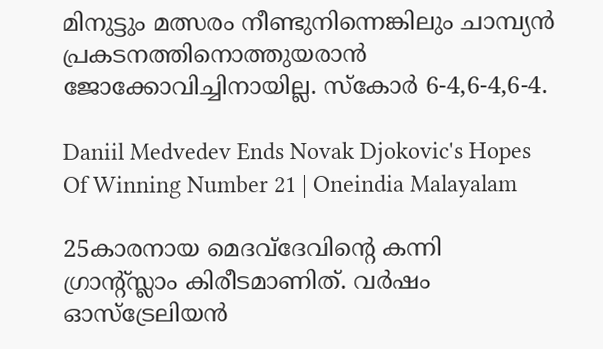മിനുട്ടും മത്സരം നീണ്ടുനിന്നെങ്കിലും ചാമ്പ്യന്‍ പ്രകടനത്തിനൊത്തുയരാന്‍ ജോക്കോവിച്ചിനായില്ല. സ്‌കോര്‍ 6-4,6-4,6-4.

Daniil Medvedev Ends Novak Djokovic's Hopes Of Winning Number 21 | Oneindia Malayalam

25കാരനായ മെദവ്‌ദേവിന്റെ കന്നി ഗ്രാന്റ്സ്ലാം കിരീടമാണിത്. വര്‍ഷം ഓസ്‌ട്രേലിയന്‍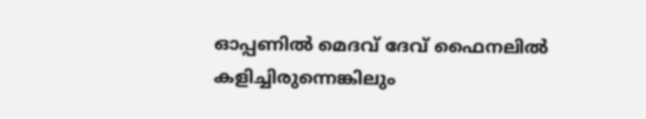ഓപ്പണില്‍ മെദവ് ദേവ് ഫൈനലില്‍ കളിച്ചിരുന്നെങ്കിലും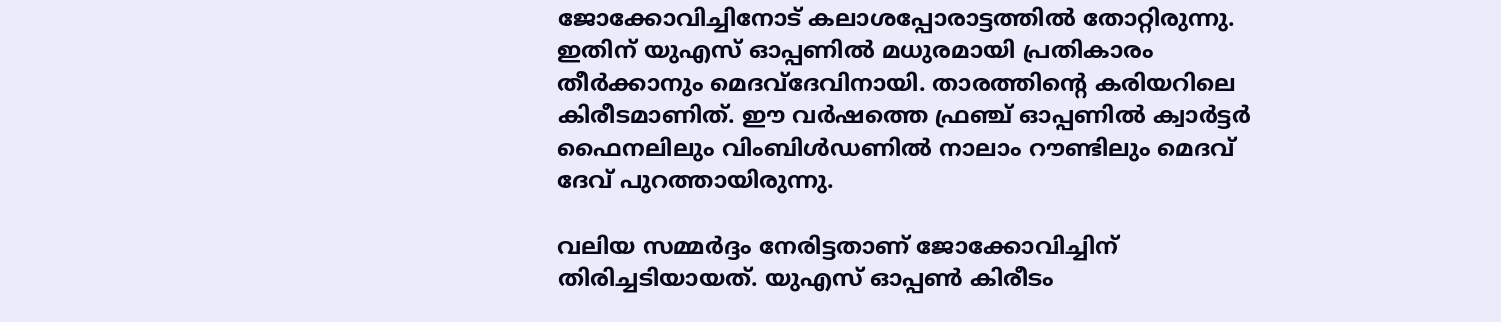ജോക്കോവിച്ചിനോട് കലാശപ്പോരാട്ടത്തില്‍ തോറ്റിരുന്നു. ഇതിന് യുഎസ് ഓപ്പണില്‍ മധുരമായി പ്രതികാരം തീര്‍ക്കാനും മെദവ്‌ദേവിനായി. താരത്തിന്റെ കരിയറിലെ കിരീടമാണിത്. ഈ വര്‍ഷത്തെ ഫ്രഞ്ച് ഓപ്പണില്‍ ക്വാര്‍ട്ടര്‍ ഫൈനലിലും വിംബിള്‍ഡണില്‍ നാലാം റൗണ്ടിലും മെദവ് ദേവ് പുറത്തായിരുന്നു.

വലിയ സമ്മര്‍ദ്ദം നേരിട്ടതാണ് ജോക്കോവിച്ചിന് തിരിച്ചടിയായത്. യുഎസ് ഓപ്പണ്‍ കിരീടം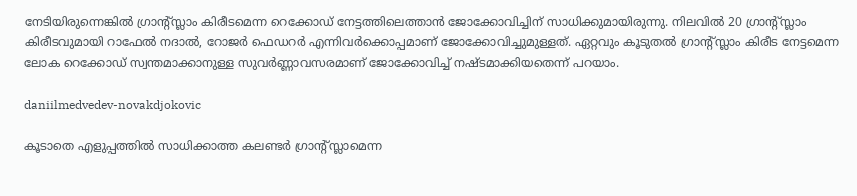നേടിയിരുന്നെങ്കില്‍ ഗ്രാന്റ്സ്ലാം കിരീടമെന്ന റെക്കോഡ് നേട്ടത്തിലെത്താന്‍ ജോക്കോവിച്ചിന് സാധിക്കുമായിരുന്നു. നിലവില്‍ 20 ഗ്രാന്റ്സ്ലാം കിരീടവുമായി റാഫേല്‍ നദാല്‍, റോജര്‍ ഫെഡറര്‍ എന്നിവര്‍ക്കൊപ്പമാണ് ജോക്കോവിച്ചുമുള്ളത്. ഏറ്റവും കൂടുതല്‍ ഗ്രാന്റ്സ്ലാം കിരീട നേട്ടമെന്ന ലോക റെക്കോഡ് സ്വന്തമാക്കാനുള്ള സുവര്‍ണ്ണാവസരമാണ് ജോക്കോവിച്ച് നഷ്ടമാക്കിയതെന്ന് പറയാം.

daniilmedvedev-novakdjokovic

കൂടാതെ എളുപ്പത്തില്‍ സാധിക്കാത്ത കലണ്ടര്‍ ഗ്രാന്റ്സ്ലാമെന്ന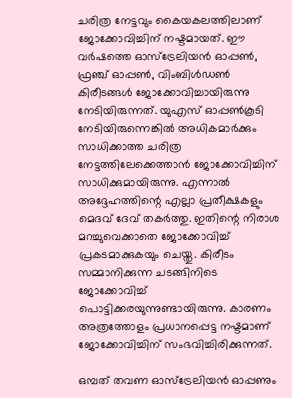ചരിത്ര നേട്ടവും കൈയകലത്തിലാണ് ജോക്കോവിച്ചിന് നഷ്ടമായത്. ഈ വര്‍ഷത്തെ ഓസ്‌ട്രേലിയന്‍ ഓപ്പണ്‍, ഫ്രഞ്ച് ഓപ്പണ്‍, വിംബിള്‍ഡണ്‍ കിരീടങ്ങള്‍ ജോക്കോവിച്ചായിരുന്നു നേടിയിരുന്നത്. യുഎസ് ഓപ്പണ്‍കൂടി നേടിയിരുന്നെങ്കില്‍ അധികമാര്‍ക്കും സാധിക്കാത്ത ചരിത്ര നേട്ടത്തിലേക്കെത്താന്‍ ജോക്കോവിച്ചിന് സാധിക്കുമായിരുന്നു. എന്നാല്‍ അദ്ദേഹത്തിന്റെ എല്ലാ പ്രതീക്ഷകളും മെദവ് ദേവ് തകര്‍ത്തു. ഇതിന്റെ നിരാശ മറച്ചുവെക്കാതെ ജോക്കോവിച്ച് പ്രകടമാക്കുകയും ചെയ്തു. കിരീടം സമ്മാനിക്കുന്ന ചടങ്ങിനിടെ ജോക്കോവിച്ച് പൊട്ടിക്കരയുന്നുണ്ടായിരുന്നു. കാരണം അത്രത്തോളം പ്രധാനപ്പെട്ട നഷ്ടമാണ് ജോക്കോവിച്ചിന് സംഭവിച്ചിരിക്കുന്നത്.

ഒമ്പത് തവണ ഓസ്‌ട്രേലിയന്‍ ഓപ്പണും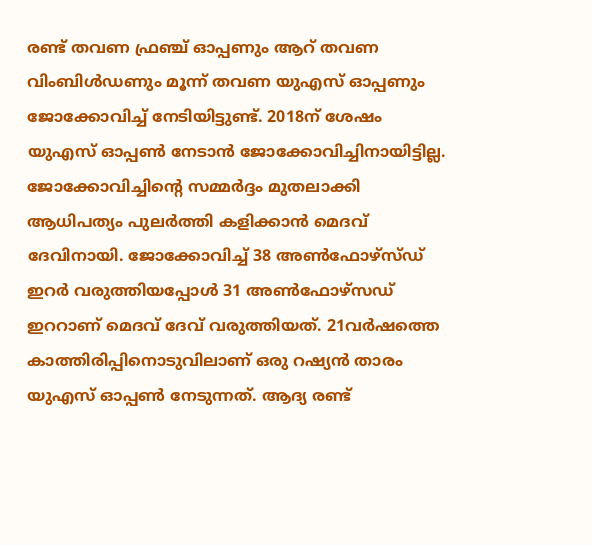രണ്ട് തവണ ഫ്രഞ്ച് ഓപ്പണും ആറ് തവണ വിംബിള്‍ഡണും മൂന്ന് തവണ യുഎസ് ഓപ്പണും ജോക്കോവിച്ച് നേടിയിട്ടുണ്ട്. 2018ന് ശേഷം യുഎസ് ഓപ്പണ്‍ നേടാന്‍ ജോക്കോവിച്ചിനായിട്ടില്ല. ജോക്കോവിച്ചിന്റെ സമ്മര്‍ദ്ദം മുതലാക്കി ആധിപത്യം പുലര്‍ത്തി കളിക്കാന്‍ മെദവ് ദേവിനായി. ജോക്കോവിച്ച് 38 അണ്‍ഫോഴ്‌സ്ഡ് ഇറര്‍ വരുത്തിയപ്പോള്‍ 31 അണ്‍ഫോഴ്‌സഡ് ഇററാണ് മെദവ് ദേവ് വരുത്തിയത്. 21വര്‍ഷത്തെ കാത്തിരിപ്പിനൊടുവിലാണ് ഒരു റഷ്യന്‍ താരം യുഎസ് ഓപ്പണ്‍ നേടുന്നത്. ആദ്യ രണ്ട്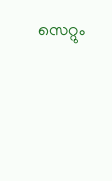സെറ്റും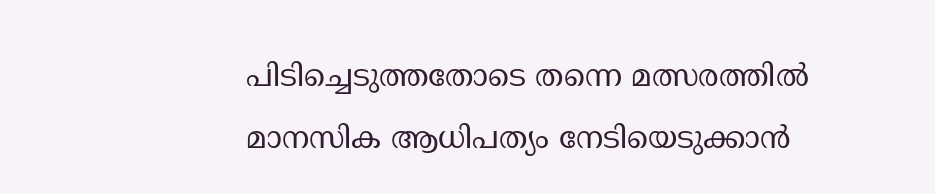പിടിച്ചെടുത്തതോടെ തന്നെ മത്സരത്തില്‍ മാനസിക ആധിപത്യം നേടിയെടുക്കാന്‍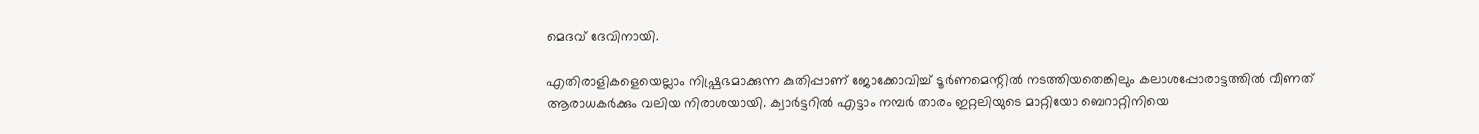മെദവ് ദേവിനായി.

എതിരാളികളെയെല്ലാം നിഷ്പ്രഭമാക്കുന്ന കുതിപ്പാണ് ജോക്കോവിച്ച് ടൂര്‍ണമെന്റില്‍ നടത്തിയതെങ്കിലും കലാശപ്പോരാട്ടത്തില്‍ വീണത് ആരാധകര്‍ക്കും വലിയ നിരാശയായി. ക്വാര്‍ട്ടറില്‍ എട്ടാം നമ്പര്‍ താരം ഇറ്റലിയുടെ മാറ്റിയോ ബെറാറ്റിനിയെ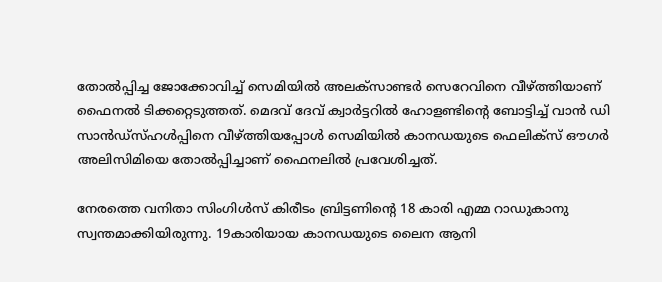തോല്‍പ്പിച്ച ജോക്കോവിച്ച് സെമിയില്‍ അലക്‌സാണ്ടര്‍ സെറേവിനെ വീഴ്ത്തിയാണ് ഫൈനല്‍ ടിക്കറ്റെടുത്തത്. മെദവ് ദേവ് ക്വാര്‍ട്ടറില്‍ ഹോളണ്ടിന്റെ ബോട്ടിച്ച് വാന്‍ ഡി സാന്‍ഡ്‌സ്ഹള്‍പ്പിനെ വീഴ്ത്തിയപ്പോള്‍ സെമിയില്‍ കാനഡയുടെ ഫെലിക്‌സ് ഔഗര്‍ അലിസിമിയെ തോല്‍പ്പിച്ചാണ് ഫൈനലില്‍ പ്രവേശിച്ചത്.

നേരത്തെ വനിതാ സിംഗിള്‍സ് കിരീടം ബ്രിട്ടണിന്റെ 18 കാരി എമ്മ റാഡുകാനു സ്വന്തമാക്കിയിരുന്നു. 19കാരിയായ കാനഡയുടെ ലൈന ആനി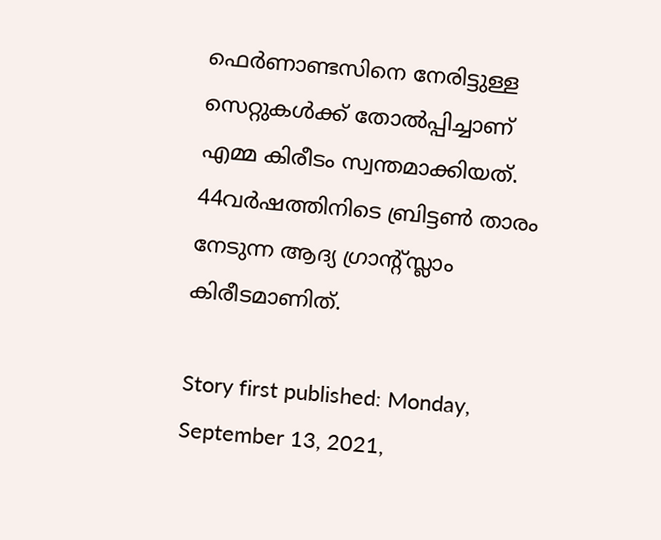ഫെര്‍ണാണ്ടസിനെ നേരിട്ടുള്ള സെറ്റുകള്‍ക്ക് തോല്‍പ്പിച്ചാണ് എമ്മ കിരീടം സ്വന്തമാക്കിയത്. 44വര്‍ഷത്തിനിടെ ബ്രിട്ടണ്‍ താരം നേടുന്ന ആദ്യ ഗ്രാന്റ്സ്ലാം കിരീടമാണിത്.

Story first published: Monday, September 13, 2021,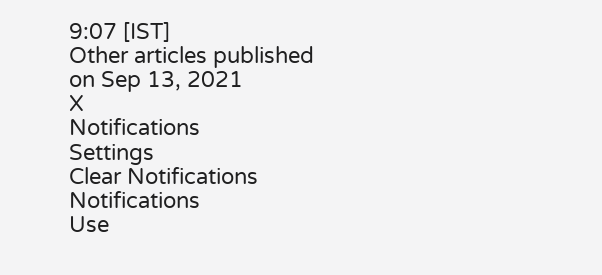9:07 [IST]
Other articles published on Sep 13, 2021
X
Notifications
Settings
Clear Notifications
Notifications
Use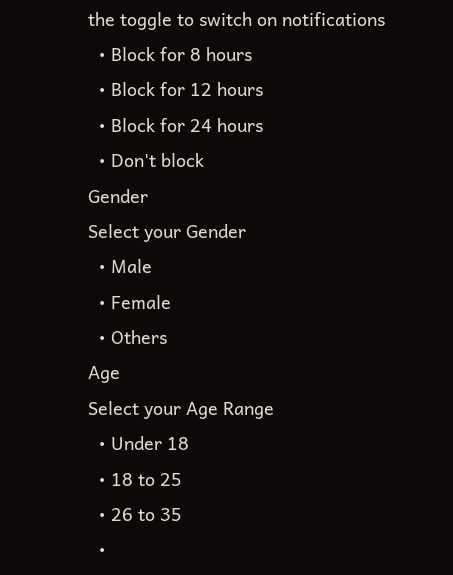the toggle to switch on notifications
  • Block for 8 hours
  • Block for 12 hours
  • Block for 24 hours
  • Don't block
Gender
Select your Gender
  • Male
  • Female
  • Others
Age
Select your Age Range
  • Under 18
  • 18 to 25
  • 26 to 35
  •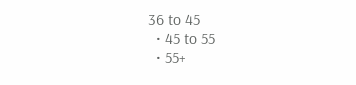36 to 45
  • 45 to 55
  • 55+